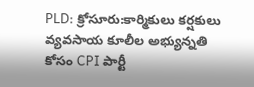PLD: క్రోసూరు:కార్మికులు కర్షకులు వ్యవసాయ కూలీల అభ్యున్నతి కోసం CPI పార్టీ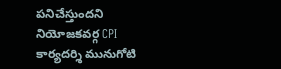పనిచేస్తుందని నియోజకవర్గ CPI కార్యదర్శి మునుగోటి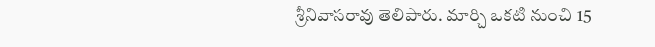శ్రీనివాసరావు తెలిపారు. మార్చి ఒకటి నుంచి 15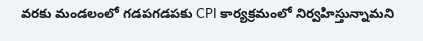వరకు మండలంలో గడపగడపకు CPI కార్యక్రమంలో నిర్వహిస్తున్నామని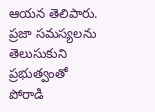ఆయన తెలిపారు. ప్రజా సమస్యలను తెలుసుకుని ప్రభుత్వంతో పోరాడి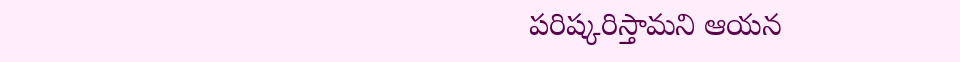పరిష్కరిస్తామని ఆయన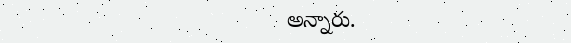అన్నారు.